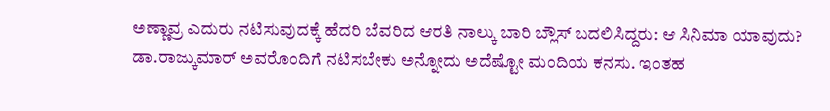ಅಣ್ಣಾವ್ರ ಎದುರು ನಟಿಸುವುದಕ್ಕೆ ಹೆದರಿ ಬೆವರಿದ ಆರತಿ ನಾಲ್ಕು ಬಾರಿ ಬ್ಲೌಸ್ ಬದಲಿಸಿದ್ದರು: ಆ ಸಿನಿಮಾ ಯಾವುದು?
ಡಾ.ರಾಜ್ಕುಮಾರ್ ಅವರೊಂದಿಗೆ ನಟಿಸಬೇಕು ಅನ್ನೋದು ಅದೆಷ್ಟೋ ಮಂದಿಯ ಕನಸು. ಇಂತಹ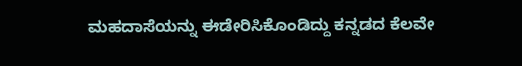ಮಹದಾಸೆಯನ್ನು ಈಡೇರಿಸಿಕೊಂಡಿದ್ದು ಕನ್ನಡದ ಕೆಲವೇ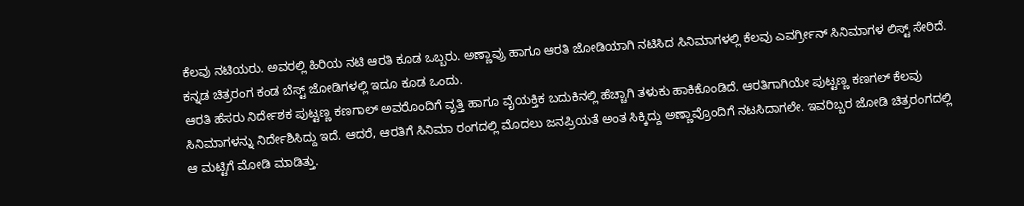ಕೆಲವು ನಟಿಯರು. ಅವರಲ್ಲಿ ಹಿರಿಯ ನಟಿ ಆರತಿ ಕೂಡ ಒಬ್ಬರು. ಅಣ್ಣಾವ್ರು ಹಾಗೂ ಆರತಿ ಜೋಡಿಯಾಗಿ ನಟಿಸಿದ ಸಿನಿಮಾಗಳಲ್ಲಿ ಕೆಲವು ಎವರ್ಗ್ರೀನ್ ಸಿನಿಮಾಗಳ ಲಿಸ್ಟ್ ಸೇರಿದೆ. ಕನ್ನಡ ಚಿತ್ರರಂಗ ಕಂಡ ಬೆಸ್ಟ್ ಜೋಡಿಗಳಲ್ಲಿ ಇದೂ ಕೂಡ ಒಂದು.
ಆರತಿ ಹೆಸರು ನಿರ್ದೇಶಕ ಪುಟ್ಟಣ್ಣ ಕಣಗಾಲ್ ಅವರೊಂದಿಗೆ ವೃತ್ತಿ ಹಾಗೂ ವೈಯಕ್ತಿಕ ಬದುಕಿನಲ್ಲಿ ಹೆಚ್ಚಾಗಿ ತಳುಕು ಹಾಕಿಕೊಂಡಿದೆ. ಆರತಿಗಾಗಿಯೇ ಪುಟ್ಟಣ್ಣ ಕಣಗಲ್ ಕೆಲವು ಸಿನಿಮಾಗಳನ್ನು ನಿರ್ದೇಶಿಸಿದ್ದು ಇದೆ. ಆದರೆ, ಆರತಿಗೆ ಸಿನಿಮಾ ರಂಗದಲ್ಲಿ ಮೊದಲು ಜನಪ್ರಿಯತೆ ಅಂತ ಸಿಕ್ಕಿದ್ದು ಅಣ್ಣಾವ್ರೊಂದಿಗೆ ನಟಸಿದಾಗಲೇ. ಇವರಿಬ್ಬರ ಜೋಡಿ ಚಿತ್ರರಂಗದಲ್ಲಿ ಆ ಮಟ್ಟಿಗೆ ಮೋಡಿ ಮಾಡಿತ್ತು.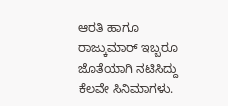ಆರತಿ ಹಾಗೂ ರಾಜ್ಕುಮಾರ್ ಇಬ್ಬರೂ ಜೊತೆಯಾಗಿ ನಟಿಸಿದ್ದು ಕೆಲವೇ ಸಿನಿಮಾಗಳು.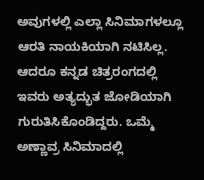ಅವುಗಳಲ್ಲಿ ಎಲ್ಲಾ ಸಿನಿಮಾಗಳಲ್ಲೂ ಆರತಿ ನಾಯಕಿಯಾಗಿ ನಟಿಸಿಲ್ಲ. ಆದರೂ ಕನ್ನಡ ಚಿತ್ರರಂಗದಲ್ಲಿ ಇವರು ಅತ್ಯದ್ಭುತ ಜೋಡಿಯಾಗಿ ಗುರುತಿಸಿಕೊಂಡಿದ್ದರು. ಒಮ್ಮೆ ಅಣ್ಣಾವ್ರ ಸಿನಿಮಾದಲ್ಲಿ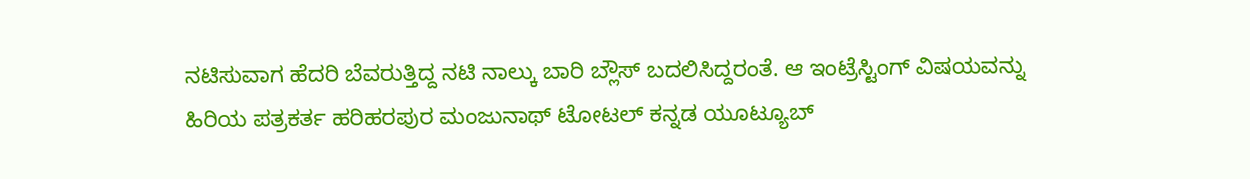ನಟಿಸುವಾಗ ಹೆದರಿ ಬೆವರುತ್ತಿದ್ದ ನಟಿ ನಾಲ್ಕು ಬಾರಿ ಬ್ಲೌಸ್ ಬದಲಿಸಿದ್ದರಂತೆ. ಆ ಇಂಟ್ರೆಸ್ಟಿಂಗ್ ವಿಷಯವನ್ನು ಹಿರಿಯ ಪತ್ರಕರ್ತ ಹರಿಹರಪುರ ಮಂಜುನಾಥ್ ಟೋಟಲ್ ಕನ್ನಡ ಯೂಟ್ಯೂಬ್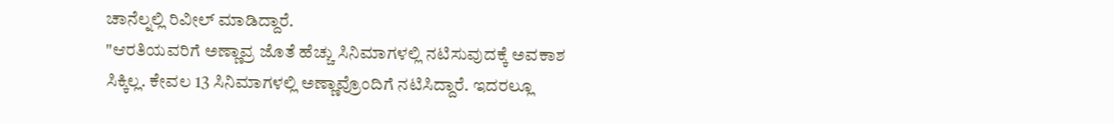ಚಾನೆಲ್ನಲ್ಲಿ ರಿವೀಲ್ ಮಾಡಿದ್ದಾರೆ.
"ಆರತಿಯವರಿಗೆ ಅಣ್ಣಾವ್ರ ಜೊತೆ ಹೆಚ್ಚು ಸಿನಿಮಾಗಳಲ್ಲಿ ನಟಿಸುವುದಕ್ಕೆ ಅವಕಾಶ ಸಿಕ್ಕಿಲ್ಲ. ಕೇವಲ 13 ಸಿನಿಮಾಗಳಲ್ಲಿ ಅಣ್ಣಾವ್ರೊಂದಿಗೆ ನಟಿಸಿದ್ದಾರೆ. ಇದರಲ್ಲೂ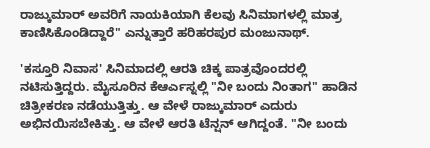ರಾಜ್ಕುಮಾರ್ ಅವರಿಗೆ ನಾಯಕಿಯಾಗಿ ಕೆಲವು ಸಿನಿಮಾಗಳಲ್ಲಿ ಮಾತ್ರ ಕಾಣಿಸಿಕೊಂಡಿದ್ದಾರೆ" ಎನ್ನುತ್ತಾರೆ ಹರಿಹರಪುರ ಮಂಜುನಾಥ್.

'ಕಸ್ತೂರಿ ನಿವಾಸ' ಸಿನಿಮಾದಲ್ಲಿ ಆರತಿ ಚಿಕ್ಕ ಪಾತ್ರವೊಂದರಲ್ಲಿ ನಟಿಸುತ್ತಿದ್ದರು. ಮೈಸೂರಿನ ಕೆಆರ್ಎಸ್ನಲ್ಲಿ "ನೀ ಬಂದು ನಿಂತಾಗ" ಹಾಡಿನ ಚಿತ್ರೀಕರಣ ನಡೆಯುತ್ತಿತ್ತು. ಆ ವೇಳೆ ರಾಜ್ಕುಮಾರ್ ಎದುರು ಅಭಿನಯಿಸಬೇಕಿತ್ತು. ಆ ವೇಳೆ ಆರತಿ ಟೆನ್ಷನ್ ಆಗಿದ್ದಂತೆ. "ನೀ ಬಂದು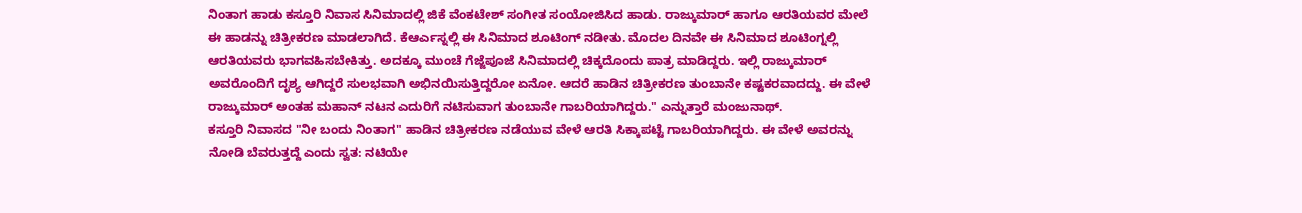ನಿಂತಾಗ ಹಾಡು ಕಸ್ತೂರಿ ನಿವಾಸ ಸಿನಿಮಾದಲ್ಲಿ ಜಿಕೆ ವೆಂಕಟೇಶ್ ಸಂಗೀತ ಸಂಯೋಜಿಸಿದ ಹಾಡು. ರಾಜ್ಕುಮಾರ್ ಹಾಗೂ ಆರತಿಯವರ ಮೇಲೆ ಈ ಹಾಡನ್ನು ಚಿತ್ರೀಕರಣ ಮಾಡಲಾಗಿದೆ. ಕೆಆರ್ಎಸ್ನಲ್ಲಿ ಈ ಸಿನಿಮಾದ ಶೂಟಿಂಗ್ ನಡೀತು. ಮೊದಲ ದಿನವೇ ಈ ಸಿನಿಮಾದ ಶೂಟಿಂಗ್ನಲ್ಲಿ ಆರತಿಯವರು ಭಾಗವಹಿಸಬೇಕಿತ್ತು. ಅದಕ್ಕೂ ಮುಂಚೆ ಗೆಜ್ಜೆಪೂಜೆ ಸಿನಿಮಾದಲ್ಲಿ ಚಿಕ್ಕದೊಂದು ಪಾತ್ರ ಮಾಡಿದ್ದರು. ಇಲ್ಲಿ ರಾಜ್ಕುಮಾರ್ ಅವರೊಂದಿಗೆ ದೃಶ್ಯ ಆಗಿದ್ದರೆ ಸುಲಭವಾಗಿ ಅಭಿನಯಿಸುತ್ತಿದ್ದರೋ ಏನೋ. ಆದರೆ ಹಾಡಿನ ಚಿತ್ರೀಕರಣ ತುಂಬಾನೇ ಕಷ್ಟಕರವಾದದ್ದು. ಈ ವೇಳೆ ರಾಜ್ಕುಮಾರ್ ಅಂತಹ ಮಹಾನ್ ನಟನ ಎದುರಿಗೆ ನಟಿಸುವಾಗ ತುಂಬಾನೇ ಗಾಬರಿಯಾಗಿದ್ದರು." ಎನ್ನುತ್ತಾರೆ ಮಂಜುನಾಥ್.
ಕಸ್ತೂರಿ ನಿವಾಸದ "ನೀ ಬಂದು ನಿಂತಾಗ" ಹಾಡಿನ ಚಿತ್ರೀಕರಣ ನಡೆಯುವ ವೇಳೆ ಆರತಿ ಸಿಕ್ಕಾಪಟ್ಟೆ ಗಾಬರಿಯಾಗಿದ್ದರು. ಈ ವೇಳೆ ಅವರನ್ನು ನೋಡಿ ಬೆವರುತ್ತದ್ದೆ ಎಂದು ಸ್ವತ: ನಟಿಯೇ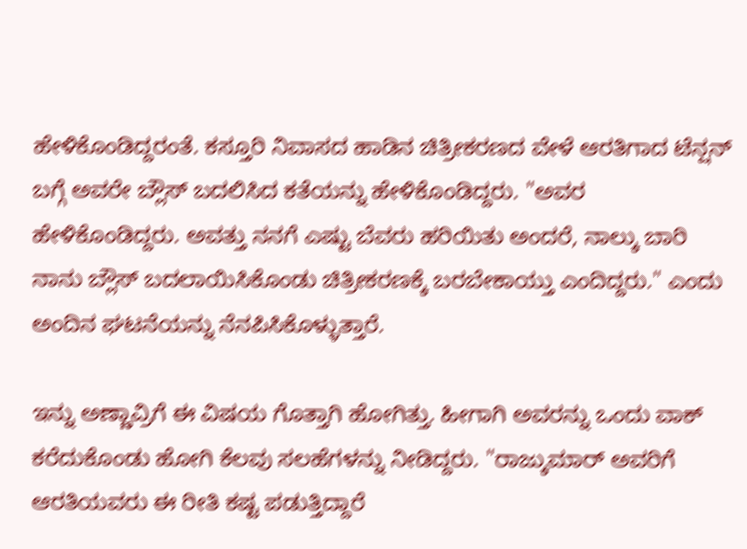ಹೇಳಿಕೊಂಡಿದ್ದರಂತೆ. ಕಸ್ತೂರಿ ನಿವಾಸದ ಹಾಡಿನ ಚಿತ್ರೀಕರಣದ ವೇಳೆ ಆರತಿಗಾದ ಟೆನ್ಷನ್ ಬಗ್ಗೆ ಅವರೇ ಬ್ಲೌಸ್ ಬದಲಿಸಿದ ಕತೆಯನ್ನು ಹೇಳಿಕೊಂಡಿದ್ದರು. "ಅವರ ಹೇಳಿಕೊಂಡಿದ್ದರು. ಅವತ್ತು ನನಗೆ ಎಷ್ಟು ಬೆವರು ಹರಿಯಿತು ಅಂದರೆ, ನಾಲ್ಕು ಬಾರಿ ನಾನು ಬ್ಲೌಸ್ ಬದಲಾಯಿಸಿಕೊಂಡು ಚಿತ್ರೀಕರಣಕ್ಕೆ ಬರಬೇಕಾಯ್ತು ಎಂದಿದ್ದರು." ಎಂದು ಅಂದಿನ ಘಟನೆಯನ್ನು ನೆನಪಿಸಿಕೊಳ್ಳುತ್ತಾರೆ.

ಇನ್ನು ಅಣ್ಣಾವ್ರಿಗೆ ಈ ವಿಷಯ ಗೊತ್ತಾಗಿ ಹೋಗಿತ್ತು. ಹೀಗಾಗಿ ಅವರನ್ನು ಒಂದು ವಾಕ್ ಕರೆದುಕೊಂಡು ಹೋಗಿ ಕೆಲವು ಸಲಹೆಗಳನ್ನು ನೀಡಿದ್ದರು. "ರಾಜ್ಕುಮಾರ್ ಅವರಿಗೆ ಆರತಿಯವರು ಈ ರೀತಿ ಕಷ್ಟ ಪಡುತ್ತಿದ್ದಾರೆ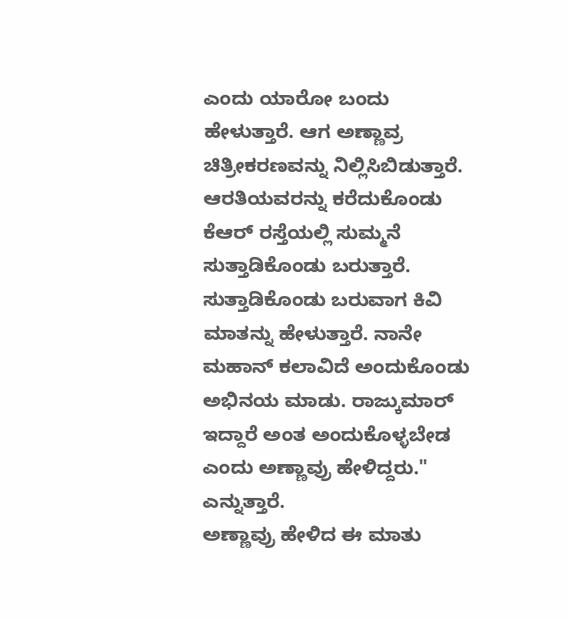ಎಂದು ಯಾರೋ ಬಂದು ಹೇಳುತ್ತಾರೆ. ಆಗ ಅಣ್ಣಾವ್ರ ಚಿತ್ರೀಕರಣವನ್ನು ನಿಲ್ಲಿಸಿಬಿಡುತ್ತಾರೆ. ಆರತಿಯವರನ್ನು ಕರೆದುಕೊಂಡು ಕೆಆರ್ ರಸ್ತೆಯಲ್ಲಿ ಸುಮ್ಮನೆ ಸುತ್ತಾಡಿಕೊಂಡು ಬರುತ್ತಾರೆ. ಸುತ್ತಾಡಿಕೊಂಡು ಬರುವಾಗ ಕಿವಿ ಮಾತನ್ನು ಹೇಳುತ್ತಾರೆ. ನಾನೇ ಮಹಾನ್ ಕಲಾವಿದೆ ಅಂದುಕೊಂಡು ಅಭಿನಯ ಮಾಡು. ರಾಜ್ಕುಮಾರ್ ಇದ್ದಾರೆ ಅಂತ ಅಂದುಕೊಳ್ಳಬೇಡ ಎಂದು ಅಣ್ಣಾವ್ರು ಹೇಳಿದ್ದರು." ಎನ್ನುತ್ತಾರೆ.
ಅಣ್ಣಾವ್ರು ಹೇಳಿದ ಈ ಮಾತು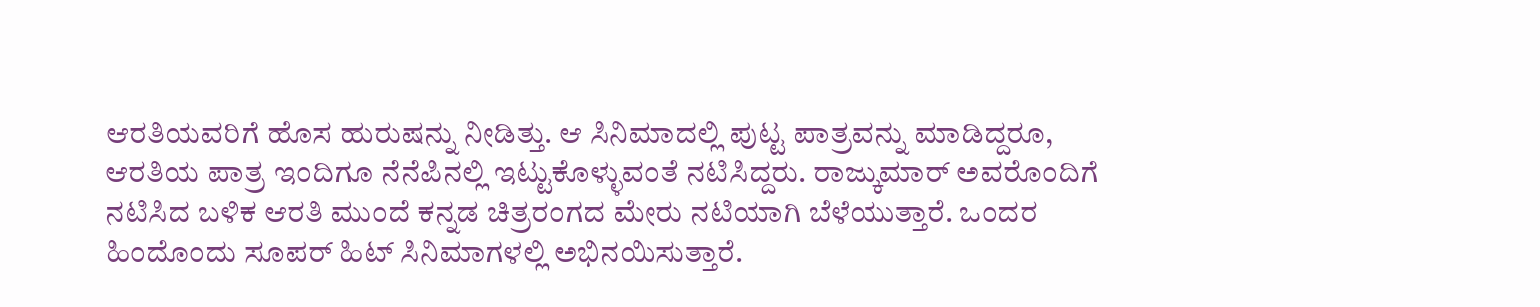ಆರತಿಯವರಿಗೆ ಹೊಸ ಹುರುಷನ್ನು ನೀಡಿತ್ತು. ಆ ಸಿನಿಮಾದಲ್ಲಿ ಪುಟ್ಟ ಪಾತ್ರವನ್ನು ಮಾಡಿದ್ದರೂ, ಆರತಿಯ ಪಾತ್ರ ಇಂದಿಗೂ ನೆನೆಪಿನಲ್ಲಿ ಇಟ್ಟುಕೊಳ್ಳುವಂತೆ ನಟಿಸಿದ್ದರು. ರಾಜ್ಕುಮಾರ್ ಅವರೊಂದಿಗೆ ನಟಿಸಿದ ಬಳಿಕ ಆರತಿ ಮುಂದೆ ಕನ್ನಡ ಚಿತ್ರರಂಗದ ಮೇರು ನಟಿಯಾಗಿ ಬೆಳೆಯುತ್ತಾರೆ. ಒಂದರ ಹಿಂದೊಂದು ಸೂಪರ್ ಹಿಟ್ ಸಿನಿಮಾಗಳಲ್ಲಿ ಅಭಿನಯಿಸುತ್ತಾರೆ.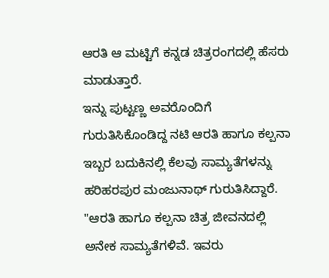ಆರತಿ ಆ ಮಟ್ಟಿಗೆ ಕನ್ನಡ ಚಿತ್ರರಂಗದಲ್ಲಿ ಹೆಸರು ಮಾಡುತ್ತಾರೆ.
ಇನ್ನು ಪುಟ್ಟಣ್ಣ ಅವರೊಂದಿಗೆ ಗುರುತಿಸಿಕೊಂಡಿದ್ದ ನಟಿ ಆರತಿ ಹಾಗೂ ಕಲ್ಪನಾ ಇಬ್ಬರ ಬದುಕಿನಲ್ಲಿ ಕೆಲವು ಸಾಮ್ಯತೆಗಳನ್ನು ಹರಿಹರಪುರ ಮಂಜುನಾಥ್ ಗುರುತಿಸಿದ್ದಾರೆ. "ಆರತಿ ಹಾಗೂ ಕಲ್ಪನಾ ಚಿತ್ರ ಜೀವನದಲ್ಲಿ ಅನೇಕ ಸಾಮ್ಯತೆಗಳಿವೆ. ಇವರು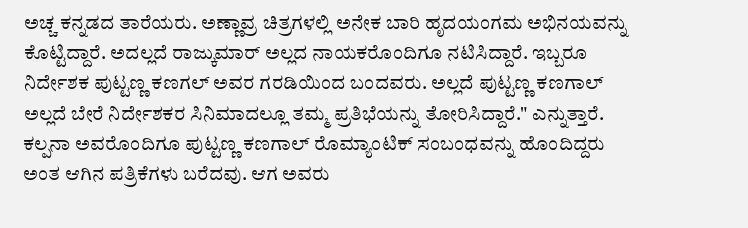ಅಚ್ಚ ಕನ್ನಡದ ತಾರೆಯರು. ಅಣ್ಣಾವ್ರ ಚಿತ್ರಗಳಲ್ಲಿ ಅನೇಕ ಬಾರಿ ಹೃದಯಂಗಮ ಅಭಿನಯವನ್ನು ಕೊಟ್ಟಿದ್ದಾರೆ. ಅದಲ್ಲದೆ ರಾಜ್ಕುಮಾರ್ ಅಲ್ಲದ ನಾಯಕರೊಂದಿಗೂ ನಟಿಸಿದ್ದಾರೆ. ಇಬ್ಬರೂ ನಿರ್ದೇಶಕ ಪುಟ್ಟಣ್ಣ ಕಣಗಲ್ ಅವರ ಗರಡಿಯಿಂದ ಬಂದವರು. ಅಲ್ಲದೆ ಪುಟ್ಟಣ್ಣ ಕಣಗಾಲ್ ಅಲ್ಲದೆ ಬೇರೆ ನಿರ್ದೇಶಕರ ಸಿನಿಮಾದಲ್ಲೂ ತಮ್ಮ ಪ್ರತಿಭೆಯನ್ನು ತೋರಿಸಿದ್ದಾರೆ." ಎನ್ನುತ್ತಾರೆ.
ಕಲ್ಪನಾ ಅವರೊಂದಿಗೂ ಪುಟ್ಟಣ್ಣ ಕಣಗಾಲ್ ರೊಮ್ಯಾಂಟಿಕ್ ಸಂಬಂಧವನ್ನು ಹೊಂದಿದ್ದರು ಅಂತ ಆಗಿನ ಪತ್ರಿಕೆಗಳು ಬರೆದವು. ಆಗ ಅವರು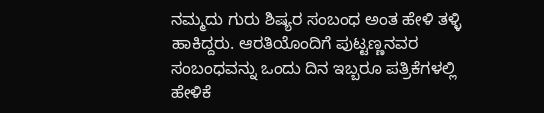ನಮ್ಮದು ಗುರು ಶಿಷ್ಯರ ಸಂಬಂಧ ಅಂತ ಹೇಳಿ ತಳ್ಳಿ ಹಾಕಿದ್ದರು. ಆರತಿಯೊಂದಿಗೆ ಪುಟ್ಟಣ್ಣನವರ ಸಂಬಂಧವನ್ನು ಒಂದು ದಿನ ಇಬ್ಬರೂ ಪತ್ರಿಕೆಗಳಲ್ಲಿ ಹೇಳಿಕೆ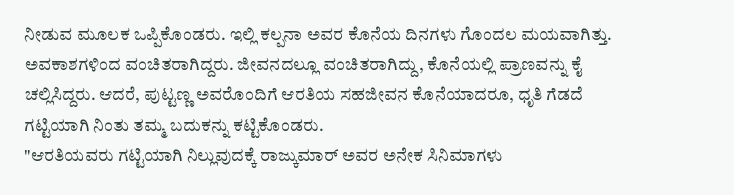ನೀಡುವ ಮೂಲಕ ಒಪ್ಪಿಕೊಂಡರು. ಇಲ್ಲಿ ಕಲ್ಪನಾ ಅವರ ಕೊನೆಯ ದಿನಗಳು ಗೊಂದಲ ಮಯವಾಗಿತ್ತು. ಅವಕಾಶಗಳಿಂದ ವಂಚಿತರಾಗಿದ್ದರು. ಜೀವನದಲ್ಲೂ ವಂಚಿತರಾಗಿದ್ದು, ಕೊನೆಯಲ್ಲಿ ಪ್ರಾಣವನ್ನು ಕೈ ಚಲ್ಲಿಸಿದ್ದರು. ಆದರೆ, ಪುಟ್ಟಣ್ಣ ಅವರೊಂದಿಗೆ ಆರತಿಯ ಸಹಜೀವನ ಕೊನೆಯಾದರೂ, ಧೃತಿ ಗೆಡದೆ ಗಟ್ಟಿಯಾಗಿ ನಿಂತು ತಮ್ಮ ಬದುಕನ್ನು ಕಟ್ಟಿಕೊಂಡರು.
"ಆರತಿಯವರು ಗಟ್ಟಿಯಾಗಿ ನಿಲ್ಲುವುದಕ್ಕೆ ರಾಜ್ಕುಮಾರ್ ಅವರ ಅನೇಕ ಸಿನಿಮಾಗಳು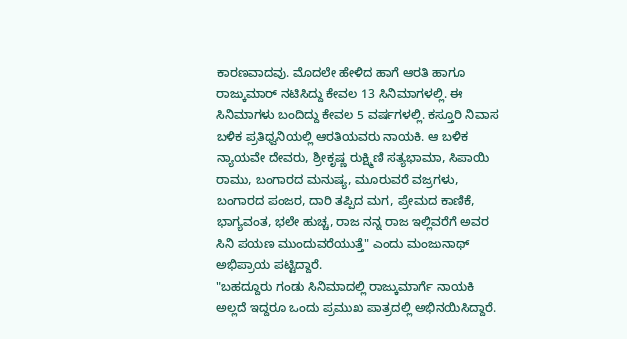ಕಾರಣವಾದವು. ಮೊದಲೇ ಹೇಳಿದ ಹಾಗೆ ಆರತಿ ಹಾಗೂ ರಾಜ್ಕುಮಾರ್ ನಟಿಸಿದ್ದು ಕೇವಲ 13 ಸಿನಿಮಾಗಳಲ್ಲಿ. ಈ ಸಿನಿಮಾಗಳು ಬಂದಿದ್ದು ಕೇವಲ 5 ವರ್ಷಗಳಲ್ಲಿ. ಕಸ್ತೂರಿ ನಿವಾಸ ಬಳಿಕ ಪ್ರತಿಧ್ವನಿಯಲ್ಲಿ ಆರತಿಯವರು ನಾಯಕಿ. ಆ ಬಳಿಕ ನ್ಯಾಯವೇ ದೇವರು, ಶ್ರೀಕೃಷ್ಣ ರುಕ್ಷ್ಮಿಣಿ ಸತ್ಯಭಾಮಾ, ಸಿಪಾಯಿ ರಾಮು, ಬಂಗಾರದ ಮನುಷ್ಯ, ಮೂರುವರೆ ವಜ್ರಗಳು, ಬಂಗಾರದ ಪಂಜರ, ದಾರಿ ತಪ್ಪಿದ ಮಗ, ಪ್ರೇಮದ ಕಾಣಿಕೆ, ಭಾಗ್ಯವಂತ, ಭಲೇ ಹುಚ್ಚ, ರಾಜ ನನ್ನ ರಾಜ ಇಲ್ಲಿವರೆಗೆ ಅವರ ಸಿನಿ ಪಯಣ ಮುಂದುವರೆಯುತ್ತೆ" ಎಂದು ಮಂಜುನಾಥ್ ಅಭಿಪ್ರಾಯ ಪಟ್ಟಿದ್ದಾರೆ.
"ಬಹದ್ದೂರು ಗಂಡು ಸಿನಿಮಾದಲ್ಲಿ ರಾಜ್ಕುಮಾರ್ಗೆ ನಾಯಕಿ ಅಲ್ಲದೆ ಇದ್ದರೂ ಒಂದು ಪ್ರಮುಖ ಪಾತ್ರದಲ್ಲಿ ಅಭಿನಯಿಸಿದ್ದಾರೆ.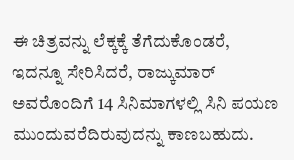ಈ ಚಿತ್ರವನ್ನು ಲೆಕ್ಕಕ್ಕೆ ತೆಗೆದುಕೊಂಡರೆ, ಇದನ್ನೂ ಸೇರಿಸಿದರೆ, ರಾಜ್ಕುಮಾರ್ ಅವರೊಂದಿಗೆ 14 ಸಿನಿಮಾಗಳಲ್ಲಿ ಸಿನಿ ಪಯಣ ಮುಂದುವರೆದಿರುವುದನ್ನು ಕಾಣಬಹುದು.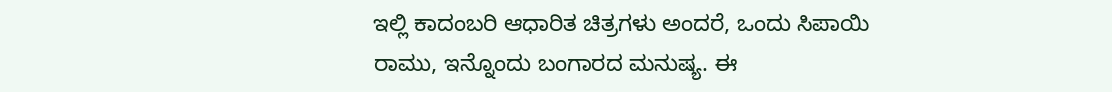ಇಲ್ಲಿ ಕಾದಂಬರಿ ಆಧಾರಿತ ಚಿತ್ರಗಳು ಅಂದರೆ, ಒಂದು ಸಿಪಾಯಿ ರಾಮು, ಇನ್ನೊಂದು ಬಂಗಾರದ ಮನುಷ್ಯ. ಈ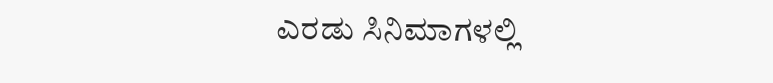ಎರಡು ಸಿನಿಮಾಗಳಲ್ಲಿ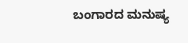ಬಂಗಾರದ ಮನುಷ್ಯ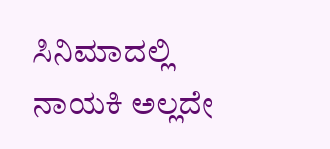ಸಿನಿಮಾದಲ್ಲಿ ನಾಯಕಿ ಅಲ್ಲದೇ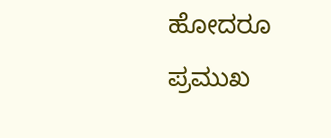ಹೋದರೂ ಪ್ರಮುಖ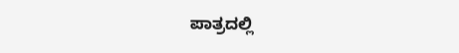ಪಾತ್ರದಲ್ಲಿ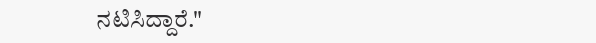ನಟಿಸಿದ್ದಾರೆ."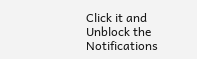Click it and Unblock the Notifications